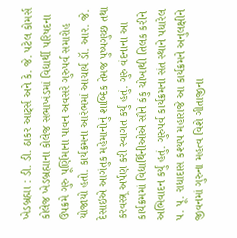ખેડબ્રહ્મા : ડી. ડી. ઠાકર આર્ટ્સ અને કે. જે. પટેલ કોમર્સ કોલેજ ખેડબ્રહ્માના કોલેજ સભાખંડમાં વિદ્યાર્થી પરિષદના ઉપક્રમે ગુરુ પૂર્ણિમાના પાવન અવસરે ગુરુપર્વ સમારોહ યોજાયો હતો. કાર્યક્રમના આરંભમાં આચાર્ય ડૉ. આર. જે. દેસાઇએ આગંતુક મહેમાનોનું શાબ્દિક તેમજ પુષ્પગુચ્છ તથા કરવસ્ત્ર્ર અર્પણ કરી સ્વાગત કર્યું હતું. ગુરુ વંદનાના આ કાર્યક્રમમાં વિદ્યાર્થિનીઓએ સૌને કંકુ ચોખાથી તિલક કરીને અભિવાદન કર્યું હતું. ગુરુપર્વ કાર્યક્રમના સંત સ્થાને પધારેલ પ. પૂ. રાધાદાસ કશ્યપ મહારાજે આ કાર્યક્રમને અનુલક્ષીને જીવનમાં ગુરુના મહત્વ વિશે ગીતાજીના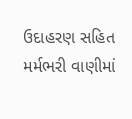ઉદાહરણ સહિત મર્મભરી વાણીમાં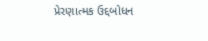પ્રેરણાત્મક ઉદ્દબોધન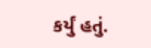કર્યું હતું.